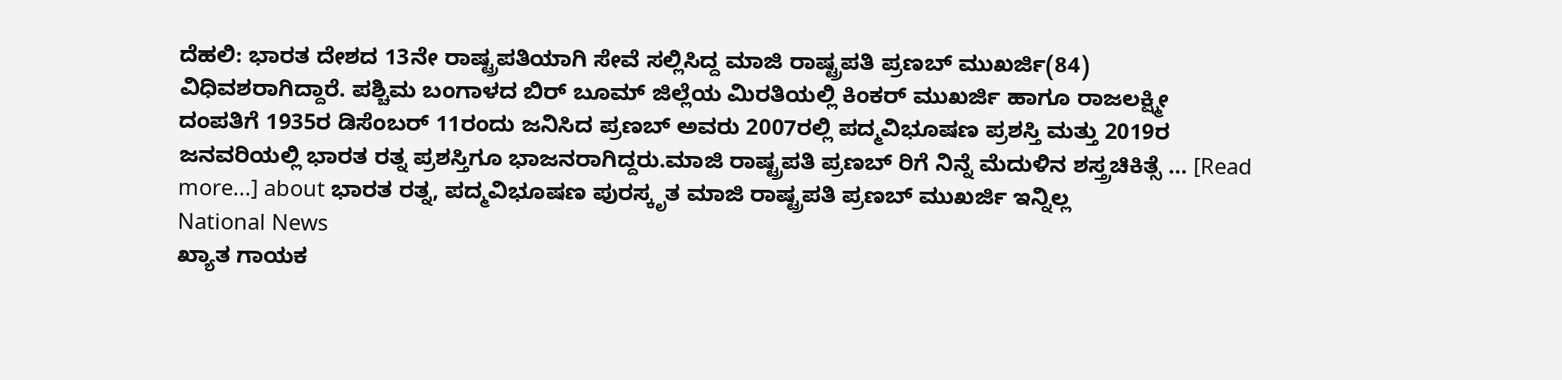ದೆಹಲಿ: ಭಾರತ ದೇಶದ 13ನೇ ರಾಷ್ಟ್ರಪತಿಯಾಗಿ ಸೇವೆ ಸಲ್ಲಿಸಿದ್ದ ಮಾಜಿ ರಾಷ್ಟ್ರಪತಿ ಪ್ರಣಬ್ ಮುಖರ್ಜಿ(84) ವಿಧಿವಶರಾಗಿದ್ದಾರೆ. ಪಶ್ಚಿಮ ಬಂಗಾಳದ ಬಿರ್ ಬೂಮ್ ಜಿಲ್ಲೆಯ ಮಿರತಿಯಲ್ಲಿ ಕಿಂಕರ್ ಮುಖರ್ಜಿ ಹಾಗೂ ರಾಜಲಕ್ಷ್ಮೀ ದಂಪತಿಗೆ 1935ರ ಡಿಸೆಂಬರ್ 11ರಂದು ಜನಿಸಿದ ಪ್ರಣಬ್ ಅವರು 2007ರಲ್ಲಿ ಪದ್ಮವಿಭೂಷಣ ಪ್ರಶಸ್ತಿ ಮತ್ತು 2019ರ ಜನವರಿಯಲ್ಲಿ ಭಾರತ ರತ್ನ ಪ್ರಶಸ್ತಿಗೂ ಭಾಜನರಾಗಿದ್ದರು.ಮಾಜಿ ರಾಷ್ಟ್ರಪತಿ ಪ್ರಣಬ್ ರಿಗೆ ನಿನ್ನೆ ಮೆದುಳಿನ ಶಸ್ತ್ರಚಿಕಿತ್ಸೆ … [Read more...] about ಭಾರತ ರತ್ನ, ಪದ್ಮವಿಭೂಷಣ ಪುರಸ್ಕೃತ ಮಾಜಿ ರಾಷ್ಟ್ರಪತಿ ಪ್ರಣಬ್ ಮುಖರ್ಜಿ ಇನ್ನಿಲ್ಲ
National News
ಖ್ಯಾತ ಗಾಯಕ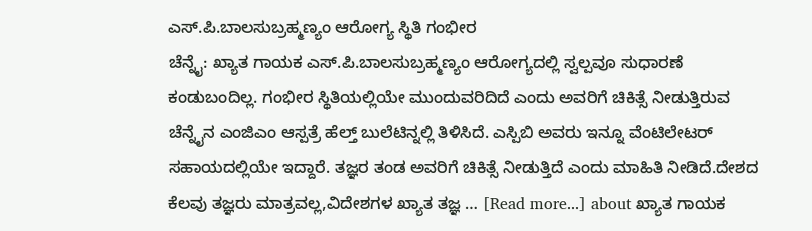ಎಸ್.ಪಿ.ಬಾಲಸುಬ್ರಹ್ಮಣ್ಯಂ ಆರೋಗ್ಯ ಸ್ಥಿತಿ ಗಂಭೀರ
ಚೆನ್ನೈ: ಖ್ಯಾತ ಗಾಯಕ ಎಸ್.ಪಿ.ಬಾಲಸುಬ್ರಹ್ಮಣ್ಯಂ ಆರೋಗ್ಯದಲ್ಲಿ ಸ್ವಲ್ಪವೂ ಸುಧಾರಣೆ ಕಂಡುಬಂದಿಲ್ಲ. ಗಂಭೀರ ಸ್ಥಿತಿಯಲ್ಲಿಯೇ ಮುಂದುವರಿದಿದೆ ಎಂದು ಅವರಿಗೆ ಚಿಕಿತ್ಸೆ ನೀಡುತ್ತಿರುವ ಚೆನ್ನೈನ ಎಂಜಿಎಂ ಆಸ್ಪತ್ರೆ ಹೆಲ್ತ್ ಬುಲೆಟಿನ್ನಲ್ಲಿ ತಿಳಿಸಿದೆ. ಎಸ್ಪಿಬಿ ಅವರು ಇನ್ನೂ ವೆಂಟಿಲೇಟರ್ ಸಹಾಯದಲ್ಲಿಯೇ ಇದ್ದಾರೆ. ತಜ್ಞರ ತಂಡ ಅವರಿಗೆ ಚಿಕಿತ್ಸೆ ನೀಡುತ್ತಿದೆ ಎಂದು ಮಾಹಿತಿ ನೀಡಿದೆ.ದೇಶದ ಕೆಲವು ತಜ್ಞರು ಮಾತ್ರವಲ್ಲ,ವಿದೇಶಗಳ ಖ್ಯಾತ ತಜ್ಞ … [Read more...] about ಖ್ಯಾತ ಗಾಯಕ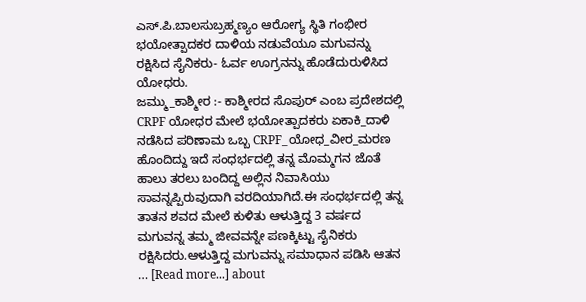ಎಸ್.ಪಿ.ಬಾಲಸುಬ್ರಹ್ಮಣ್ಯಂ ಆರೋಗ್ಯ ಸ್ಥಿತಿ ಗಂಭೀರ
ಭಯೋತ್ಪಾದಕರ ದಾಳಿಯ ನಡುವೆಯೂ ಮಗುವನ್ನು ರಕ್ಷಿಸಿದ ಸೈನಿಕರು- ಓರ್ವ ಊಗ್ರನನ್ನು ಹೊಡೆದುರುಳಿಸಿದ ಯೋಧರು.
ಜಮ್ಮು_ಕಾಶ್ಮೀರ :- ಕಾಶ್ಮೀರದ ಸೊಪುರ್ ಎಂಬ ಪ್ರದೇಶದಲ್ಲಿ CRPF ಯೋಧರ ಮೇಲೆ ಭಯೋತ್ಪಾದಕರು ಏಕಾಕಿ_ದಾಳಿ ನಡೆಸಿದ ಪರಿಣಾಮ ಒಬ್ಬ CRPF_ಯೋಧ_ವೀರ_ಮರಣ ಹೊಂದಿದ್ದು ಇದೆ ಸಂಧರ್ಭದಲ್ಲಿ ತನ್ನ ಮೊಮ್ಮಗನ ಜೊತೆ ಹಾಲು ತರಲು ಬಂದಿದ್ದ ಅಲ್ಲಿನ ನಿವಾಸಿಯು ಸಾವನ್ನಪ್ಪಿರುವುದಾಗಿ ವರದಿಯಾಗಿದೆ.ಈ ಸಂಧರ್ಭದಲ್ಲಿ ತನ್ನ ತಾತನ ಶವದ ಮೇಲೆ ಕುಳಿತು ಆಳುತ್ತಿದ್ದ 3 ವರ್ಷದ ಮಗುವನ್ನ ತಮ್ಮ ಜೀವವನ್ನೇ ಪಣಕ್ಕಿಟ್ಟು ಸೈನಿಕರು ರಕ್ಷಿಸಿದರು.ಆಳುತ್ತಿದ್ದ ಮಗುವನ್ನು ಸಮಾಧಾನ ಪಡಿಸಿ ಆತನ … [Read more...] about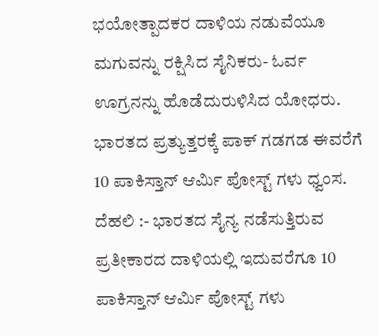ಭಯೋತ್ಪಾದಕರ ದಾಳಿಯ ನಡುವೆಯೂ ಮಗುವನ್ನು ರಕ್ಷಿಸಿದ ಸೈನಿಕರು- ಓರ್ವ ಊಗ್ರನನ್ನು ಹೊಡೆದುರುಳಿಸಿದ ಯೋಧರು.
ಭಾರತದ ಪ್ರತ್ಯುತ್ತರಕ್ಕೆ ಪಾಕ್ ಗಡಗಡ ಈವರೆಗೆ 10 ಪಾಕಿಸ್ತಾನ್ ಆರ್ಮಿ ಪೋಸ್ಟ್ ಗಳು ಧ್ವಂಸ.
ದೆಹಲಿ :- ಭಾರತದ ಸೈನ್ಯ ನಡೆಸುತ್ತಿರುವ ಪ್ರತೀಕಾರದ ದಾಳಿಯಲ್ಲಿ ಇದುವರೆಗೂ 10 ಪಾಕಿಸ್ತಾನ್ ಆರ್ಮಿ ಪೋಸ್ಟ್ ಗಳು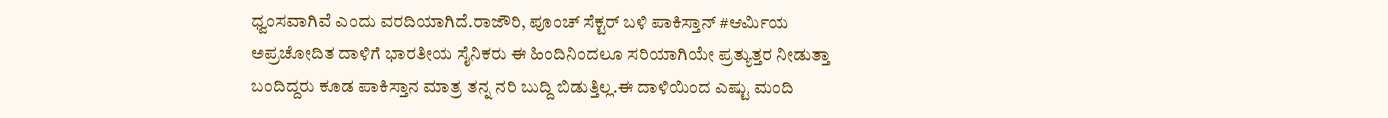ಧ್ವಂಸವಾಗಿವೆ ಎಂದು ವರದಿಯಾಗಿದೆ.ರಾಜೌರಿ, ಪೂಂಚ್ ಸೆಕ್ಟರ್ ಬಳಿ ಪಾಕಿಸ್ತಾನ್ #ಆರ್ಮಿಯ ಅಪ್ರಚೋದಿತ ದಾಳಿಗೆ ಭಾರತೀಯ ಸೈನಿಕರು ಈ ಹಿಂದಿನಿಂದಲೂ ಸರಿಯಾಗಿಯೇ ಪ್ರತ್ಯುತ್ತರ ನೀಡುತ್ತಾ ಬಂದಿದ್ದರು ಕೂಡ ಪಾಕಿಸ್ತಾನ ಮಾತ್ರ ತನ್ನ ನರಿ ಬುದ್ದಿ ಬಿಡುತ್ತಿಲ್ಲ.ಈ ದಾಳಿಯಿಂದ ಎಷ್ಟು ಮಂದಿ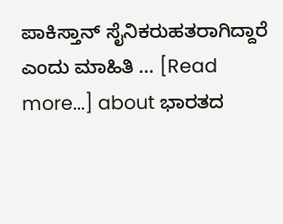ಪಾಕಿಸ್ತಾನ್ ಸೈನಿಕರುಹತರಾಗಿದ್ದಾರೆ ಎಂದು ಮಾಹಿತಿ … [Read more...] about ಭಾರತದ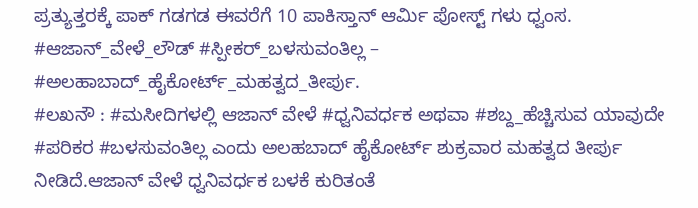ಪ್ರತ್ಯುತ್ತರಕ್ಕೆ ಪಾಕ್ ಗಡಗಡ ಈವರೆಗೆ 10 ಪಾಕಿಸ್ತಾನ್ ಆರ್ಮಿ ಪೋಸ್ಟ್ ಗಳು ಧ್ವಂಸ.
#ಆಜಾನ್_ವೇಳೆ_ಲೌಡ್ #ಸ್ಪೀಕರ್_ಬಳಸುವಂತಿಲ್ಲ – #ಅಲಹಾಬಾದ್_ಹೈಕೋರ್ಟ್_ಮಹತ್ವದ_ತೀರ್ಪು.
#ಲಖನೌ : #ಮಸೀದಿಗಳಲ್ಲಿ ಆಜಾನ್ ವೇಳೆ #ಧ್ವನಿವರ್ಧಕ ಅಥವಾ #ಶಬ್ದ_ಹೆಚ್ಚಿಸುವ ಯಾವುದೇ #ಪರಿಕರ #ಬಳಸುವಂತಿಲ್ಲ ಎಂದು ಅಲಹಬಾದ್ ಹೈಕೋರ್ಟ್ ಶುಕ್ರವಾರ ಮಹತ್ವದ ತೀರ್ಪು ನೀಡಿದೆ.ಆಜಾನ್ ವೇಳೆ ಧ್ವನಿವರ್ಧಕ ಬಳಕೆ ಕುರಿತಂತೆ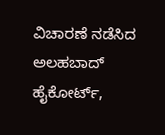ವಿಚಾರಣೆ ನಡೆಸಿದ ಅಲಹಬಾದ್ ಹೈಕೋರ್ಟ್,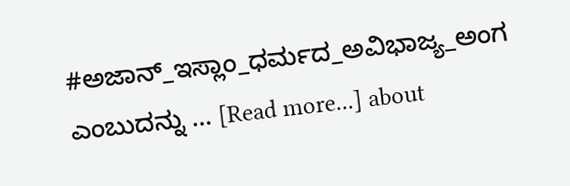#ಅಜಾನ್_ಇಸ್ಲಾಂ_ಧರ್ಮದ_ಅವಿಭಾಜ್ಯ_ಅಂಗ ಎಂಬುದನ್ನು … [Read more...] about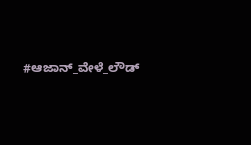#ಆಜಾನ್_ವೇಳೆ_ಲೌಡ್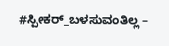#ಸ್ಪೀಕರ್_ಬಳಸುವಂತಿಲ್ಲ –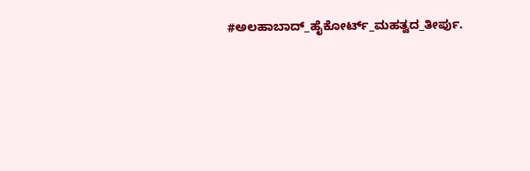#ಅಲಹಾಬಾದ್_ಹೈಕೋರ್ಟ್_ಮಹತ್ವದ_ತೀರ್ಪು.